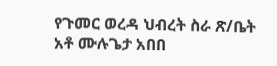የጉመር ወረዳ ህብረት ስራ ጽ/ቤት አቶ ሙሉጌታ አበበ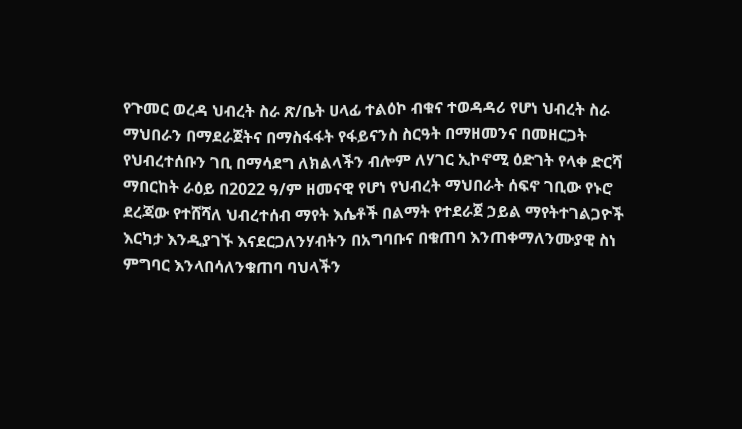የጉመር ወረዳ ህብረት ስራ ጽ/ቤት ሀላፊ ተልዕኮ ብቁና ተወዳዳሪ የሆነ ህብረት ስራ ማህበራን በማደራጀትና በማስፋፋት የፋይናንስ ስርዓት በማዘመንና በመዘርጋት የህብረተሰቡን ገቢ በማሳደግ ለክልላችን ብሎም ለሃገር ኢኮኖሚ ዕድገት የላቀ ድርሻ ማበርከት ራዕይ በ2022 ዓ/ም ዘመናዊ የሆነ የህብረት ማህበራት ሰፍኖ ገቢው የኑሮ ደረጃው የተሸሻለ ህብረተሰብ ማየት እሴቶች በልማት የተደራጀ ኃይል ማየትተገልጋዮች እርካታ እንዲያገኙ እናደርጋለንሃብትን በአግባቡና በቁጠባ እንጠቀማለንሙያዊ ስነ ምግባር እንላበሳለንቁጠባ ባህላችን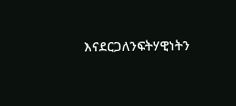እናደርጋለንፍትሃዊነትን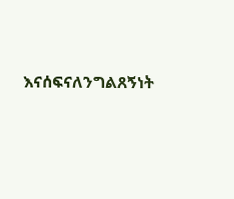እናሰፍናለንግልጸኝነት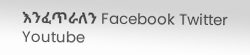እንፈጥራለን Facebook Twitter Youtube